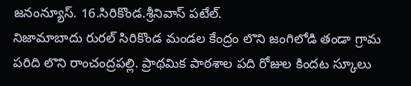జనంన్యూస్. 16.సిరికొండ.శ్రీనివాస్ పటేల్.
నిజామాబాదు రురల్ సిరికొండ మండల కేంద్రం లొని జంగిలోడి తండా గ్రామ పరిది లొని రాంచంద్రపల్లి. ప్రాథమిక పాఠశాల పది రోజుల కిందట స్కూలు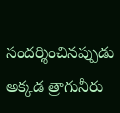సందర్శించినప్పుడు అక్కడ త్రాగునీరు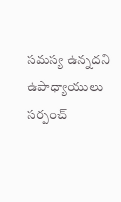సమస్య ఉన్నదని ఉపాధ్యాయులు సర్పంచ్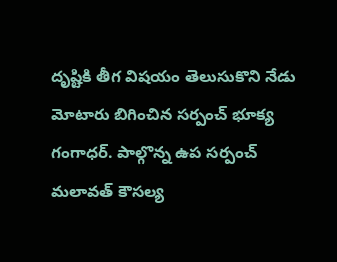దృష్టికి తీగ విషయం తెలుసుకొని నేడు మోటారు బిగించిన సర్పంచ్ భూక్య గంగాధర్. పాల్గొన్న ఉప సర్పంచ్ మలావత్ కౌసల్య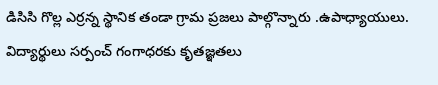డిసిసి గొల్ల ఎర్రన్న స్థానిక తండా గ్రామ ప్రజలు పాల్గొన్నారు .ఉపాధ్యాయులు. విద్యార్థులు సర్పంచ్ గంగాధరకు కృతజ్ఞతలు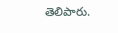తెలిపారు.